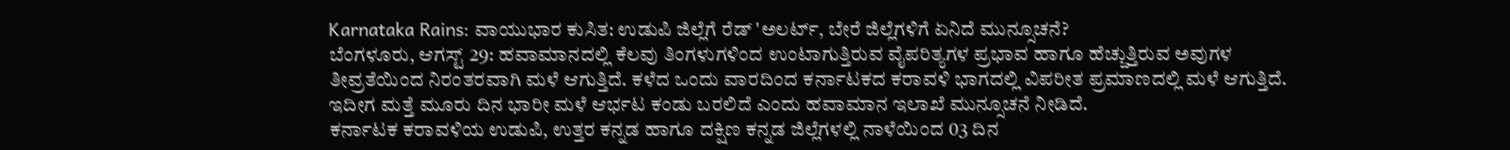Karnataka Rains: ವಾಯುಭಾರ ಕುಸಿತ: ಉಡುಪಿ ಜಿಲ್ಲೆಗೆ ರೆಡ್ 'ಅಲರ್ಟ್, ಬೇರೆ ಜಿಲ್ಲೆಗಳಿಗೆ ಏನಿದೆ ಮುನ್ಸೂಚನೆ?
ಬೆಂಗಳೂರು, ಆಗಸ್ಟ್ 29: ಹವಾಮಾನದಲ್ಲಿ ಕೆಲವು ತಿಂಗಳುಗಳಿಂದ ಉಂಟಾಗುತ್ತಿರುವ ವೈಪರಿತ್ಯಗಳ ಪ್ರಭಾವ ಹಾಗೂ ಹೆಚ್ಚುತ್ತಿರುವ ಅವುಗಳ ತೀವ್ರತೆಯಿಂದ ನಿರಂತರವಾಗಿ ಮಳೆ ಆಗುತ್ತಿದೆ. ಕಳೆದ ಒಂದು ವಾರದಿಂದ ಕರ್ನಾಟಕದ ಕರಾವಳಿ ಭಾಗದಲ್ಲಿ ವಿಪರೀತ ಪ್ರಮಾಣದಲ್ಲಿ ಮಳೆ ಆಗುತ್ತಿದೆ. ಇದೀಗ ಮತ್ತೆ ಮೂರು ದಿನ ಭಾರೀ ಮಳೆ ಆರ್ಭಟ ಕಂಡು ಬರಲಿದೆ ಎಂದು ಹವಾಮಾನ ಇಲಾಖೆ ಮುನ್ಸೂಚನೆ ನೀಡಿದೆ.
ಕರ್ನಾಟಕ ಕರಾವಳಿಯ ಉಡುಪಿ, ಉತ್ತರ ಕನ್ನಡ ಹಾಗೂ ದಕ್ಷಿಣ ಕನ್ನಡ ಜಿಲ್ಲೆಗಳಲ್ಲಿ ನಾಳೆಯಿಂದ 03 ದಿನ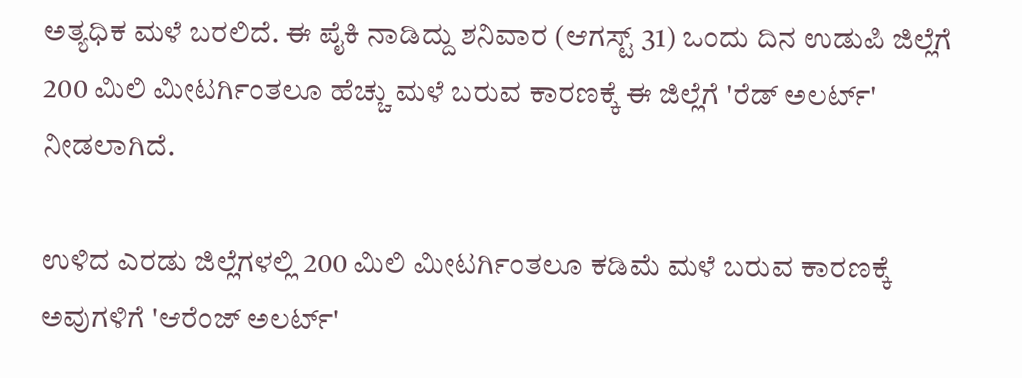ಅತ್ಯಧಿಕ ಮಳೆ ಬರಲಿದೆ. ಈ ಪೈಕಿ ನಾಡಿದ್ದು ಶನಿವಾರ (ಆಗಸ್ಟ್ 31) ಒಂದು ದಿನ ಉಡುಪಿ ಜಿಲ್ಲೆಗೆ 200 ಮಿಲಿ ಮೀಟರ್ಗಿಂತಲೂ ಹೆಚ್ಚು ಮಳೆ ಬರುವ ಕಾರಣಕ್ಕೆ ಈ ಜಿಲ್ಲೆಗೆ 'ರೆಡ್ ಅಲರ್ಟ್' ನೀಡಲಾಗಿದೆ.

ಉಳಿದ ಎರಡು ಜಿಲ್ಲೆಗಳಲ್ಲಿ 200 ಮಿಲಿ ಮೀಟರ್ಗಿಂತಲೂ ಕಡಿಮೆ ಮಳೆ ಬರುವ ಕಾರಣಕ್ಕೆ ಅವುಗಳಿಗೆ 'ಆರೆಂಜ್ ಅಲರ್ಟ್'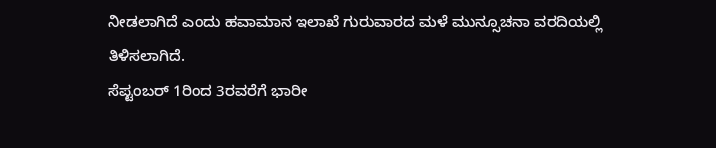ನೀಡಲಾಗಿದೆ ಎಂದು ಹವಾಮಾನ ಇಲಾಖೆ ಗುರುವಾರದ ಮಳೆ ಮುನ್ಸೂಚನಾ ವರದಿಯಲ್ಲಿ ತಿಳಿಸಲಾಗಿದೆ.
ಸೆಪ್ಟಂಬರ್ 1ರಿಂದ 3ರವರೆಗೆ ಭಾರೀ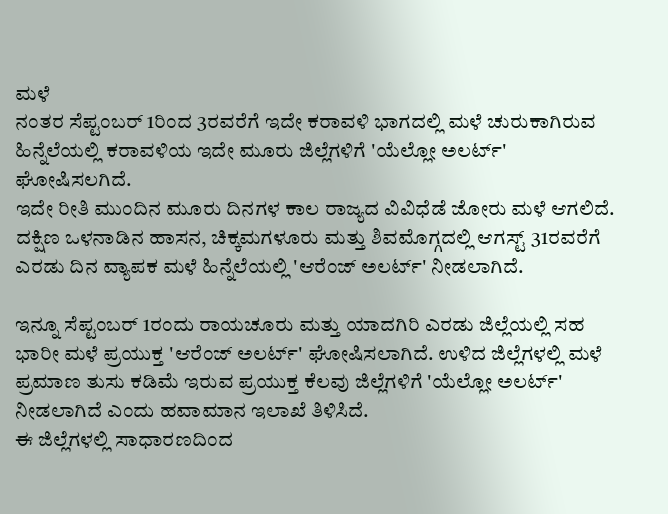ಮಳೆ
ನಂತರ ಸೆಪ್ಟಂಬರ್ 1ರಿಂದ 3ರವರೆಗೆ ಇದೇ ಕರಾವಳಿ ಭಾಗದಲ್ಲಿ ಮಳೆ ಚುರುಕಾಗಿರುವ ಹಿನ್ನೆಲೆಯಲ್ಲಿ ಕರಾವಳಿಯ ಇದೇ ಮೂರು ಜಿಲ್ಲೆಗಳಿಗೆ 'ಯೆಲ್ಲೋ ಅಲರ್ಟ್' ಘೋಷಿಸಲಗಿದೆ.
ಇದೇ ರೀತಿ ಮುಂದಿನ ಮೂರು ದಿನಗಳ ಕಾಲ ರಾಜ್ಯದ ವಿವಿಧೆಡೆ ಜೋರು ಮಳೆ ಆಗಲಿದೆ. ದಕ್ಷಿಣ ಒಳನಾಡಿನ ಹಾಸನ, ಚಿಕ್ಕಮಗಳೂರು ಮತ್ತು ಶಿವಮೊಗ್ಗದಲ್ಲಿ ಆಗಸ್ಟ್ 31ರವರೆಗೆ ಎರಡು ದಿನ ವ್ಯಾಪಕ ಮಳೆ ಹಿನ್ನೆಲೆಯಲ್ಲಿ 'ಆರೆಂಜ್ ಅಲರ್ಟ್' ನೀಡಲಾಗಿದೆ.

ಇನ್ನೂ ಸೆಪ್ಟಂಬರ್ 1ರಂದು ರಾಯಚೂರು ಮತ್ತು ಯಾದಗಿರಿ ಎರಡು ಜಿಲ್ಲೆಯಲ್ಲಿ ಸಹ ಭಾರೀ ಮಳೆ ಪ್ರಯುಕ್ತ 'ಆರೆಂಜ್ ಅಲರ್ಟ್' ಘೋಷಿಸಲಾಗಿದೆ. ಉಳಿದ ಜಿಲ್ಲೆಗಳಲ್ಲಿ ಮಳೆ ಪ್ರಮಾಣ ತುಸು ಕಡಿಮೆ ಇರುವ ಪ್ರಯುಕ್ತ ಕೆಲವು ಜಿಲ್ಲೆಗಳಿಗೆ 'ಯೆಲ್ಲೋ ಅಲರ್ಟ್' ನೀಡಲಾಗಿದೆ ಎಂದು ಹವಾಮಾನ ಇಲಾಖೆ ತಿಳಿಸಿದೆ.
ಈ ಜಿಲ್ಲೆಗಳಲ್ಲಿ ಸಾಧಾರಣದಿಂದ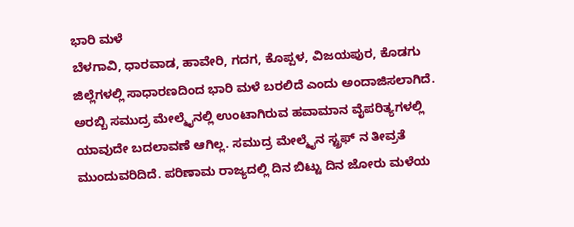ಭಾರಿ ಮಳೆ
ಬೆಳಗಾವಿ, ಧಾರವಾಡ, ಹಾವೇರಿ, ಗದಗ, ಕೊಪ್ಪಳ, ವಿಜಯಪುರ, ಕೊಡಗು ಜಿಲ್ಲೆಗಳಲ್ಲಿ ಸಾಧಾರಣದಿಂದ ಭಾರಿ ಮಳೆ ಬರಲಿದೆ ಎಂದು ಅಂದಾಜಿಸಲಾಗಿದೆ. ಅರಬ್ಬಿ ಸಮುದ್ರ ಮೇಲ್ಮೈನಲ್ಲಿ ಉಂಟಾಗಿರುವ ಹವಾಮಾನ ವೈಪರಿತ್ಯಗಳಲ್ಲಿ ಯಾವುದೇ ಬದಲಾವಣೆ ಆಗಿಲ್ಲ. ಸಮುದ್ರ ಮೇಲ್ಮೈನ ಸ್ಟ್ರಫ್ ನ ತೀವ್ರತೆ ಮುಂದುವರಿದಿದೆ. ಪರಿಣಾಮ ರಾಜ್ಯದಲ್ಲಿ ದಿನ ಬಿಟ್ಟು ದಿನ ಜೋರು ಮಳೆಯ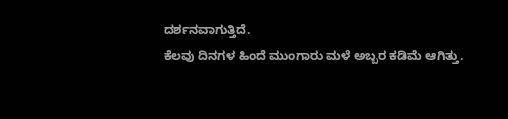ದರ್ಶನವಾಗುತ್ತಿದೆ.
ಕೆಲವು ದಿನಗಳ ಹಿಂದೆ ಮುಂಗಾರು ಮಳೆ ಅಬ್ಬರ ಕಡಿಮೆ ಆಗಿತ್ತು.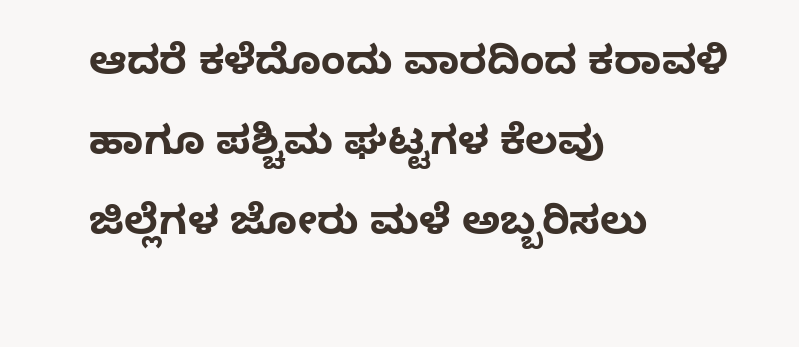ಆದರೆ ಕಳೆದೊಂದು ವಾರದಿಂದ ಕರಾವಳಿ ಹಾಗೂ ಪಶ್ಚಿಮ ಘಟ್ಟಗಳ ಕೆಲವು ಜಿಲ್ಲೆಗಳ ಜೋರು ಮಳೆ ಅಬ್ಬರಿಸಲು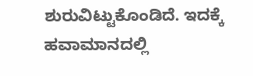ಶುರುವಿಟ್ಟುಕೊಂಡಿದೆ. ಇದಕ್ಕೆ ಹವಾಮಾನದಲ್ಲಿ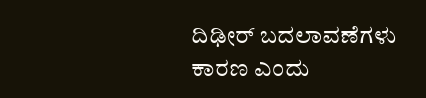ದಿಢೀರ್ ಬದಲಾವಣೆಗಳು ಕಾರಣ ಎಂದು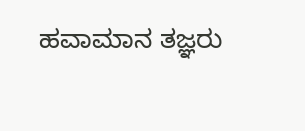ಹವಾಮಾನ ತಜ್ಞರು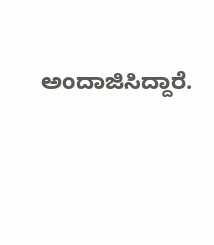ಅಂದಾಜಿಸಿದ್ದಾರೆ.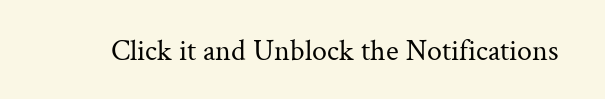Click it and Unblock the Notifications